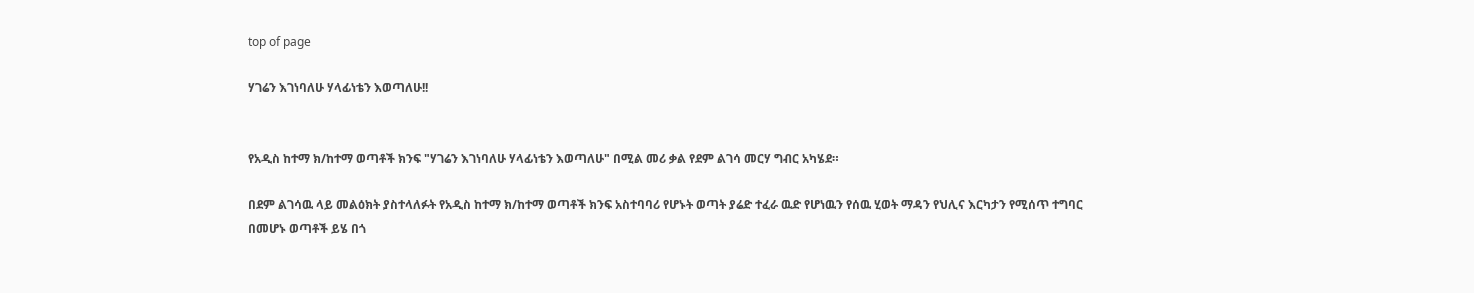top of page

ሃገሬን እገነባለሁ ሃላፊነቴን እወጣለሁ!!


የአዲስ ከተማ ክ/ከተማ ወጣቶች ክንፍ "ሃገሬን እገነባለሁ ሃላፊነቴን እወጣለሁ" በሚል መሪ ቃል የደም ልገሳ መርሃ ግብር አካሄደ።

በደም ልገሳዉ ላይ መልዕክት ያስተላለፉት የአዲስ ከተማ ክ/ከተማ ወጣቶች ክንፍ አስተባባሪ የሆኑት ወጣት ያሬድ ተፈራ ዉድ የሆነዉን የሰዉ ሂወት ማዳን የህሊና እርካታን የሚሰጥ ተግባር በመሆኑ ወጣቶች ይሄ በጎ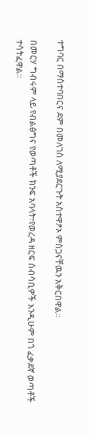ተግባር በማስተባበርና ደም በመለገስ ለሚያደርጉት አስተዋፆኦ ምስጋናቸዉን አቅርበዋል።

በመርሃ ግብሩም ላይ የብልፅግና የወጣቶች ክንፍ አባላት፣የወረዳ ዘርፍ ሰብሳቢዎች እንዲሁም በጎ ፈቃደኛ ወጣቶች ተሳትፈዋል።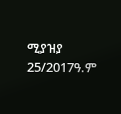ሚያዝያ 25/2017ዓ.ም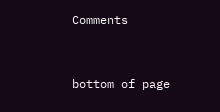Comments


bottom of page